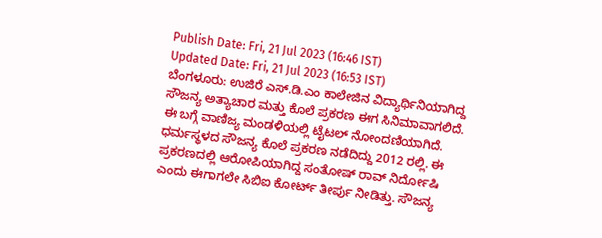Publish Date: Fri, 21 Jul 2023 (16:46 IST)
Updated Date: Fri, 21 Jul 2023 (16:53 IST)
ಬೆಂಗಳೂರು: ಉಜಿರೆ ಎಸ್.ಡಿ.ಎಂ ಕಾಲೇಜಿನ ವಿದ್ಯಾರ್ಥಿನಿಯಾಗಿದ್ದ ಸೌಜನ್ಯ ಅತ್ಯಾಚಾರ ಮತ್ತು ಕೊಲೆ ಪ್ರಕರಣ ಈಗ ಸಿನಿಮಾವಾಗಲಿದೆ. ಈ ಬಗ್ಗೆ ವಾಣಿಜ್ಯ ಮಂಡಳಿಯಲ್ಲಿ ಟೈಟಲ್ ನೋಂದಣಿಯಾಗಿದೆ.
ಧರ್ಮಸ್ಥಳದ ಸೌಜನ್ಯ ಕೊಲೆ ಪ್ರಕರಣ ನಡೆದಿದ್ದು 2012 ರಲ್ಲಿ. ಈ ಪ್ರಕರಣದಲ್ಲಿ ಆರೋಪಿಯಾಗಿದ್ದ ಸಂತೋಷ್ ರಾವ್ ನಿರ್ದೋಷಿ ಎಂದು ಈಗಾಗಲೇ ಸಿಬಿಐ ಕೋರ್ಟ್ ತೀರ್ಪು ನೀಡಿತ್ತು. ಸೌಜನ್ಯ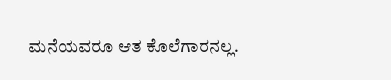ಮನೆಯವರೂ ಆತ ಕೊಲೆಗಾರನಲ್ಲ.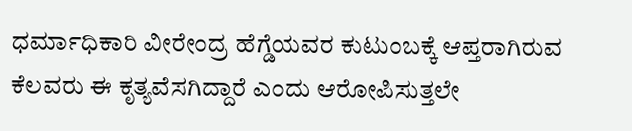ಧರ್ಮಾಧಿಕಾರಿ ವೀರೇಂದ್ರ ಹೆಗ್ಡೆಯವರ ಕುಟುಂಬಕ್ಕೆ ಆಪ್ತರಾಗಿರುವ ಕೆಲವರು ಈ ಕೃತ್ಯವೆಸಗಿದ್ದಾರೆ ಎಂದು ಆರೋಪಿಸುತ್ತಲೇ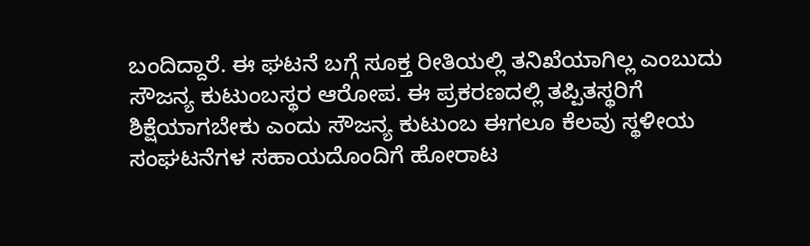ಬಂದಿದ್ದಾರೆ. ಈ ಘಟನೆ ಬಗ್ಗೆ ಸೂಕ್ತ ರೀತಿಯಲ್ಲಿ ತನಿಖೆಯಾಗಿಲ್ಲ ಎಂಬುದು ಸೌಜನ್ಯ ಕುಟುಂಬಸ್ಥರ ಆರೋಪ. ಈ ಪ್ರಕರಣದಲ್ಲಿ ತಪ್ಪಿತಸ್ಥರಿಗೆ ಶಿಕ್ಷೆಯಾಗಬೇಕು ಎಂದು ಸೌಜನ್ಯ ಕುಟುಂಬ ಈಗಲೂ ಕೆಲವು ಸ್ಥಳೀಯ ಸಂಘಟನೆಗಳ ಸಹಾಯದೊಂದಿಗೆ ಹೋರಾಟ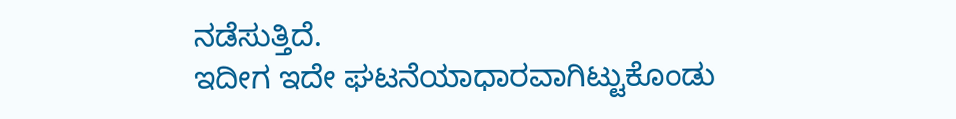ನಡೆಸುತ್ತಿದೆ.
ಇದೀಗ ಇದೇ ಘಟನೆಯಾಧಾರವಾಗಿಟ್ಟುಕೊಂಡು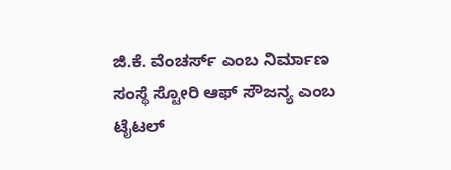ಜಿ.ಕೆ. ವೆಂಚರ್ಸ್ ಎಂಬ ನಿರ್ಮಾಣ ಸಂಸ್ಥೆ ಸ್ಟೋರಿ ಆಫ್ ಸೌಜನ್ಯ ಎಂಬ ಟೈಟಲ್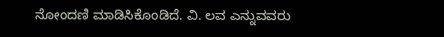ನೋಂದಣಿ ಮಾಡಿಸಿಕೊಂಡಿದೆ. ವಿ. ಲವ ಎನ್ನುವವರು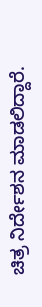ಚಿತ್ರ ನಿರ್ದೇಶನ ಮಾಡಲಿದ್ದಾರೆ.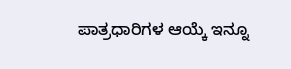ಪಾತ್ರಧಾರಿಗಳ ಆಯ್ಕೆ ಇನ್ನೂ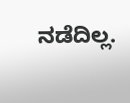ನಡೆದಿಲ್ಲ.